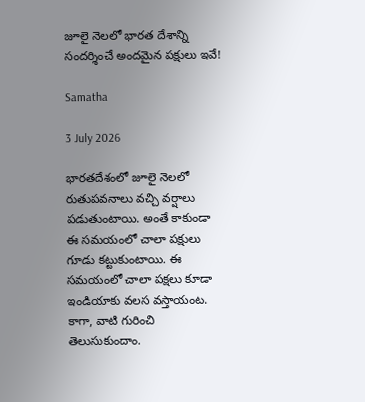జూలై నెలలో భారత దేశాన్ని సందర్శించే అందమైన పక్షులు ఇవే!

Samatha

3 July 2026

భారతదేశంలో జూలై నెలలో రుతుపవనాలు వచ్చి వర్షాలు పడుతుంటాయి. అంతే కాకుండా ఈ సమయంలో చాలా పక్షులు గూడు కట్టుకుంటాయి. ఈ సమయంలో చాలా పక్షలు కూడా ఇండియాకు వలస వస్తాయంట. కాగా, వాటి గురించి తెలుసుకుందాం.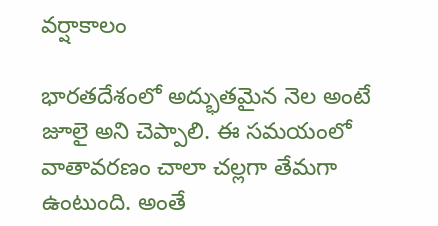వర్షాకాలం

భారతదేశంలో అద్భుతమైన నెల అంటే జూలై అని చెప్పాలి. ఈ సమయంలో వాతావరణం చాలా చల్లగా తేమగా ఉంటుంది. అంతే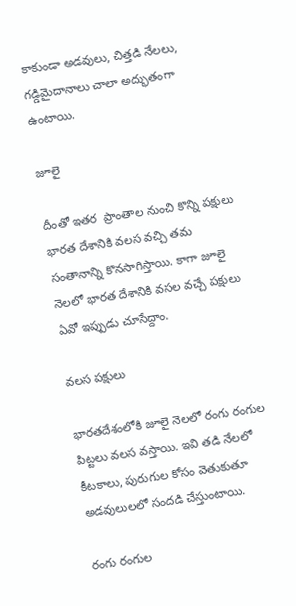కాకుండా అడవులు, చిత్తడి నేలలు, గడ్డిమైదానాలు చాలా అద్భుతంగా ఉంటాయి.

జూలై

దీంతో ఇతర  ప్రాంతాల నుంచి కొన్ని పక్షులు భారత దేశానికి వలస వచ్చి తమ సంతానాన్ని కొనసాగిస్తాయి. కాగా జూలై నెలలో భారత దేశానికి వసల వచ్చే పక్షులు ఏవో ఇప్పుడు చూసేద్దాం.

వలస పక్షులు

భారతదేశంలోకి జూలై నెలలో రంగు రంగుల పిట్టలు వలస వస్తాయి. ఇవి తడి నేలలో కీటకాలు, పురుగుల కోసం వెతుకుతూ అడవులులలో సందడి చేస్తుంటాయి.

రంగు రంగుల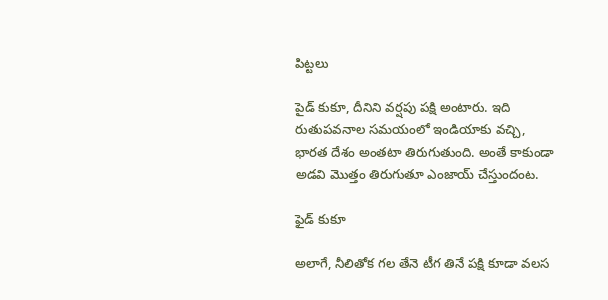పిట్టలు

పైడ్ కుకూ, దీనిని వర్షపు పక్షి అంటారు. ఇది రుతుపవనాల సమయంలో ఇండియాకు వచ్చి, భారత దేశం అంతటా తిరుగుతుంది. అంతే కాకుండా అడవి మొత్తం తిరుగుతూ ఎంజాయ్ చేస్తుందంట.

ఫైడ్ కుకూ

అలాగే, నీలితోక గల తేనె టీగ తినే పక్షి కూడా వలస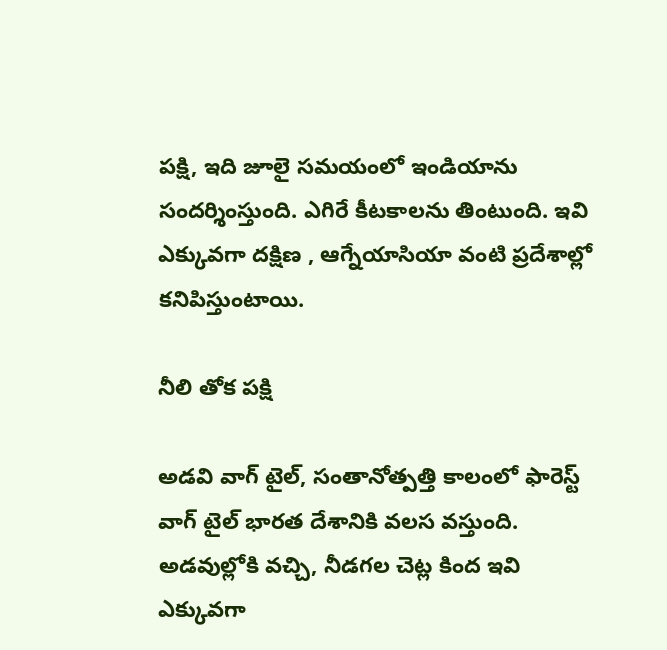పక్షి, ఇది జూలై సమయంలో ఇండియాను సందర్శింస్తుంది. ఎగిరే కీటకాలను తింటుంది. ఇవి ఎక్కువగా దక్షిణ , ఆగ్నేయాసియా వంటి ప్రదేశాల్లో కనిపిస్తుంటాయి.

నీలి తోక పక్షి

అడవి వాగ్ టైల్, సంతానోత్పత్తి కాలంలో ఫారెస్ట్ వాగ్ టైల్ భారత దేశానికి వలస వస్తుంది. అడవుల్లోకి వచ్చి, నీడగల చెట్ల కింద ఇవి ఎక్కువగా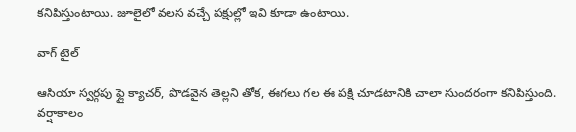కనిపిస్తుంటాయి. జూలైలో వలస వచ్చే పక్షుల్లో ఇవి కూడా ఉంటాయి.

వాగ్ టైల్

ఆసియా స్వర్గపు ఫ్లై క్యాచర్, పొడవైన తెల్లని తోక, ఈగలు గల ఈ పక్షి చూడటానికి చాలా సుందరంగా కనిపిస్తుంది. వర్షాకాలం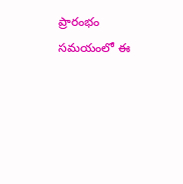ప్రారంభం సమయంలో ఈ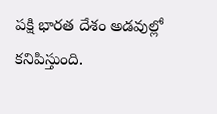పక్షి భారత దేశం అడవుల్లో కనిపిస్తుంది.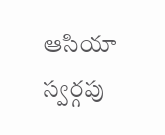ఆసియా స్వర్గపు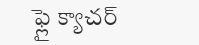ఫ్లై క్యాచర్